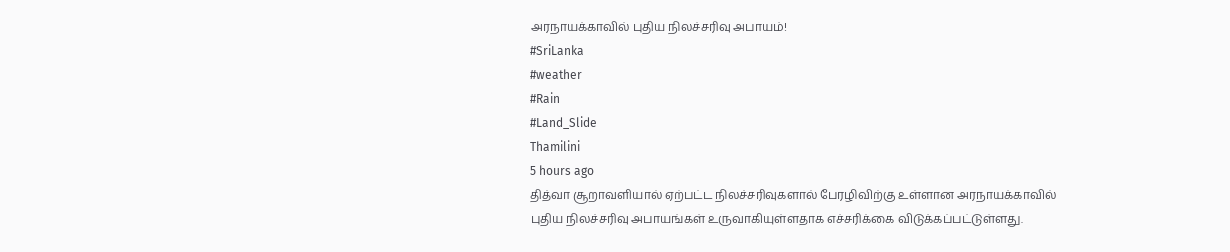அரநாயக்காவில் புதிய நிலச்சரிவு அபாயம்!
#SriLanka
#weather
#Rain
#Land_Slide
Thamilini
5 hours ago
தித்வா சூறாவளியால் ஏற்பட்ட நிலச்சரிவுகளால் பேரழிவிற்கு உள்ளான அரநாயக்காவில் புதிய நிலச்சரிவு அபாயங்கள் உருவாகியுள்ளதாக எச்சரிக்கை விடுக்கப்பட்டுள்ளது.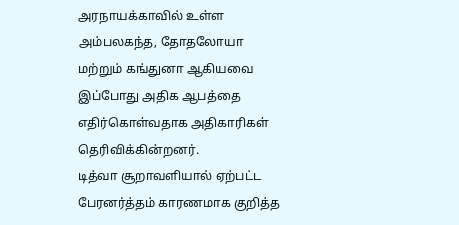அரநாயக்காவில் உள்ள அம்பலகந்த, தோதலோயா மற்றும் கங்துனா ஆகியவை இப்போது அதிக ஆபத்தை எதிர்கொள்வதாக அதிகாரிகள் தெரிவிக்கின்றனர்.
டித்வா சூறாவளியால் ஏற்பட்ட பேரனர்த்தம் காரணமாக குறித்த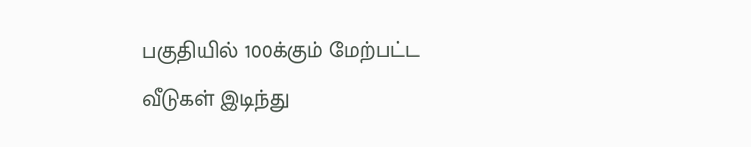பகுதியில் 100க்கும் மேற்பட்ட வீடுகள் இடிந்து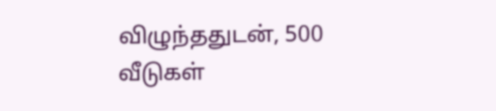விழுந்ததுடன், 500 வீடுகள்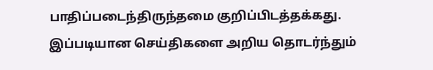பாதிப்படைந்திருந்தமை குறிப்பிடத்தக்கது.
இப்படியான செய்திகளை அறிய தொடர்ந்தும்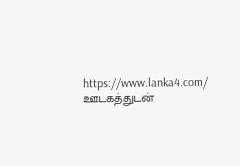https://www.lanka4.com/ ஊடகத்துடன்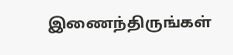இணைந்திருங்கள்